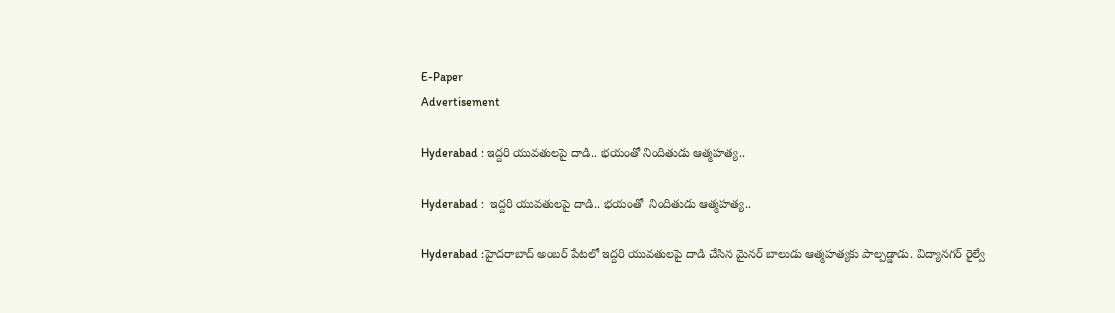E-Paper
Advertisement

Hyderabad : ఇద్దరి యువతులపై దాడి.. భయంతో నిందితుడు ఆత్మహత్య..

Hyderabad :  ఇద్దరి యువతులపై దాడి.. భయంతో  నిందితుడు ఆత్మహత్య..

Hyderabad :హైదరాబాద్‌ అంబర్‌ పేటలో ఇద్దరి యువతులపై దాడి చేసిన మైనర్ బాలుడు ఆత్మహత్యకు పాల్పడ్డాడు. విద్యానగర్ రైల్వే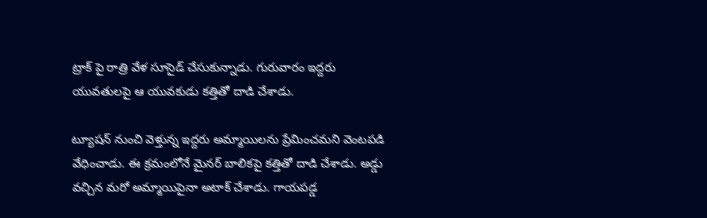ట్రాక్ పై రాత్రి వేళ సూసైడ్ చేసుకున్నాడు. గురువారం ఇద్దరు యువతులపై ఆ యువకుడు కత్తితో దాడి చేశాడు.

ట్యూషన్ నుంచి వెళ్తున్న ఇద్దరు అమ్మాయిలను ప్రేమించమని వెంటపడి వేధించాడు. ఈ క్రమంలోనే మైనర్ బాలికపై కత్తితో దాడి చేశాడు. అడ్డు వచ్చిన మరో అమ్మాయిపైనా అటాక్ చేశాడు. గాయపడ్డ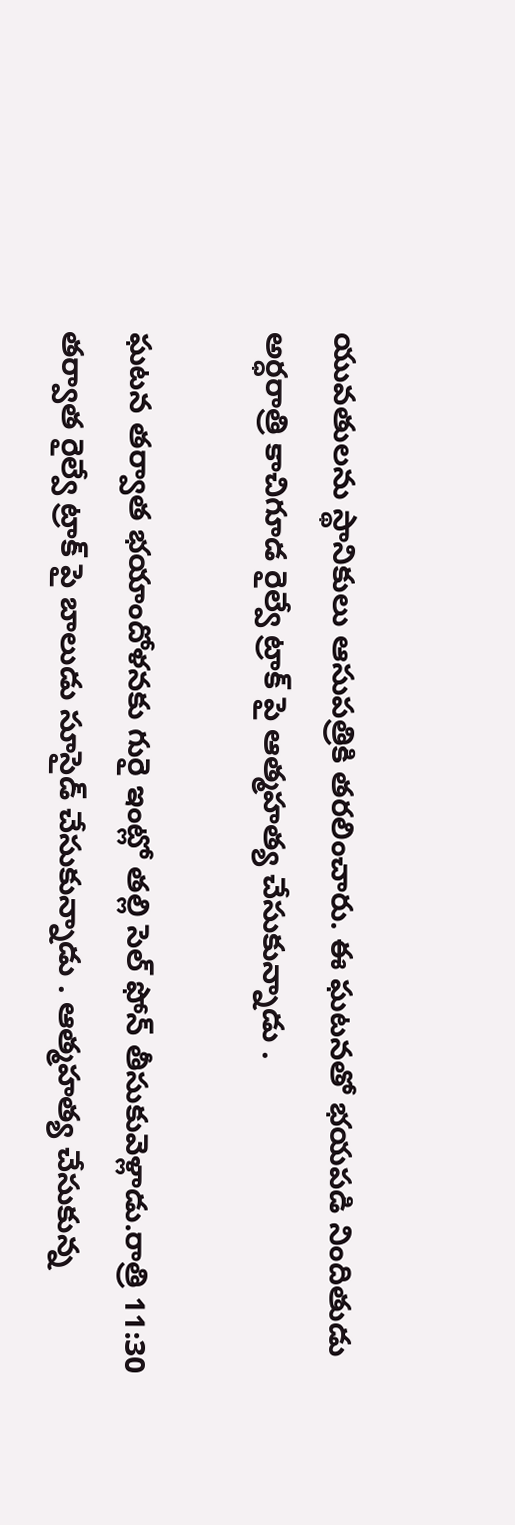యువతులను స్థానికులు ఆసుపత్రికి తరలించారు. ఈ ఘటనతో భయపడి నిందితుడు అర్ధరాత్రి కాచిగూడ రైల్వే ట్రాక్ పై ఆత్మహత్య చేసుకున్నాడు .

ఘటన తర్వాత భయాందోళనకు గురై ఇంట్లో తల్లి సెల్ ఫోన్ తీసుకువెళ్లాడు.రాత్రి 11:30 తర్వాత రైల్వే ట్రాక్ పై బాలుడు సూసైడ్ చేసుకున్నాడు . ఆత్మహత్య చేసుకున్న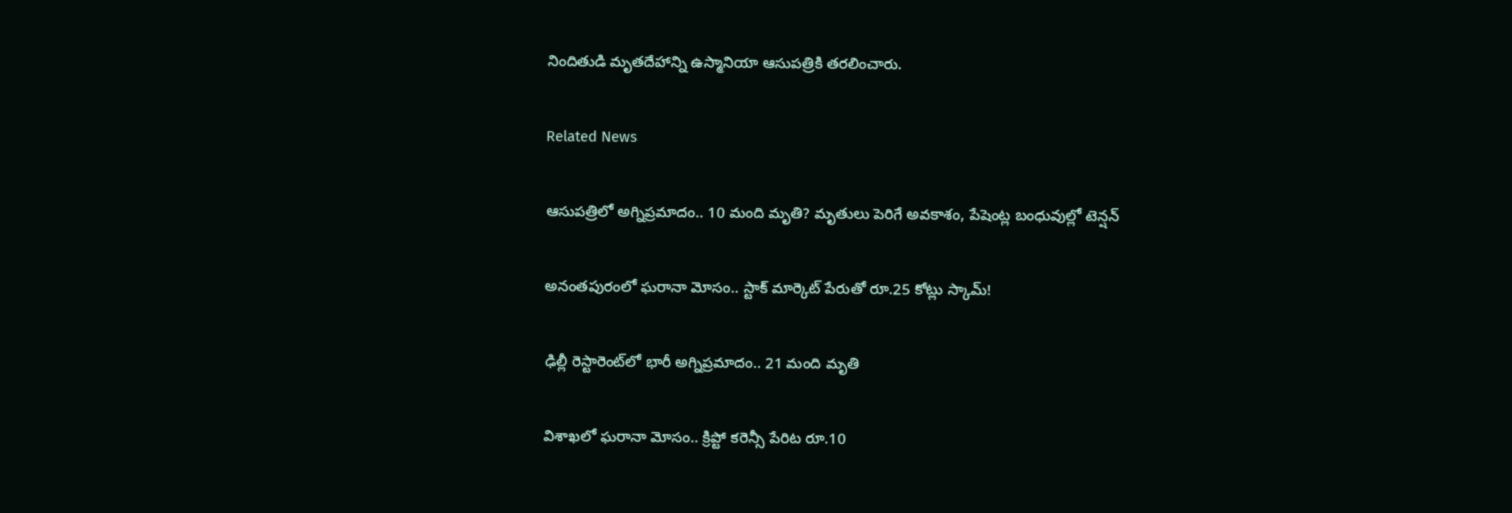నిందితుడి మృతదేహాన్ని ఉస్మానియా ఆసుపత్రికి తరలించారు.

Related News

ఆసుపత్రిలో అగ్నిప్రమాదం.. 10 మంది మృతి? మృతులు పెరిగే అవకాశం, పేషెంట్ల బంధువుల్లో టెన్షన్

అనంతపురంలో ఘరానా మోసం.. స్టాక్ మార్కెట్ పేరుతో రూ.25 కోట్లు స్కామ్!

ఢిల్లీ రెస్టారెంట్‌లో భారీ అగ్నిప్రమాదం.. 21 మంది మృతి

విశాఖలో ఘరానా మోసం.. క్రిప్టో కరెన్సీ పేరిట రూ.10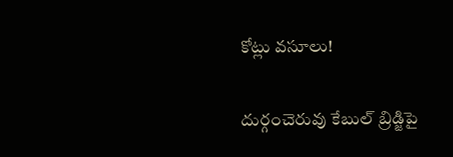కోట్లు వసూలు!

దుర్గంచెరువు కేబుల్ బ్రిడ్జిపై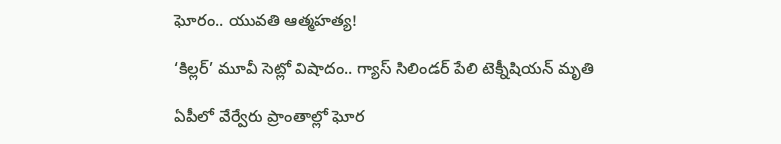ఘోరం.. యువతి ఆత్మహత్య!

‘కిల్లర్’ మూవీ సెట్లో విషాదం.. గ్యాస్ సిలిండర్ పేలి టెక్నీషియన్ మృతి

ఏపీలో వేర్వేరు ప్రాంతాల్లో ఘోర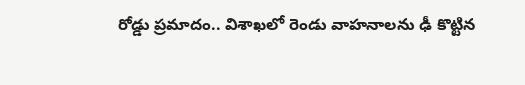రోడ్డు ప్రమాదం.. విశాఖలో రెండు వాహనాలను ఢీ కొట్టిన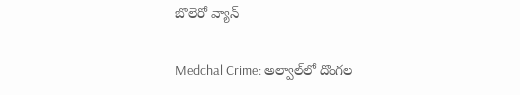బొలెరో వ్యాన్

Medchal Crime: అల్వాల్‌లో దొంగల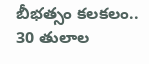బీభత్సం కలకలం.. 30 తులాల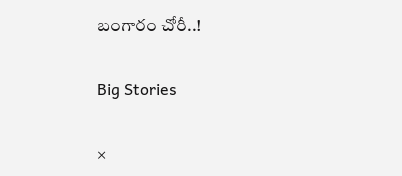బంగారం చోరీ..!

Big Stories

×